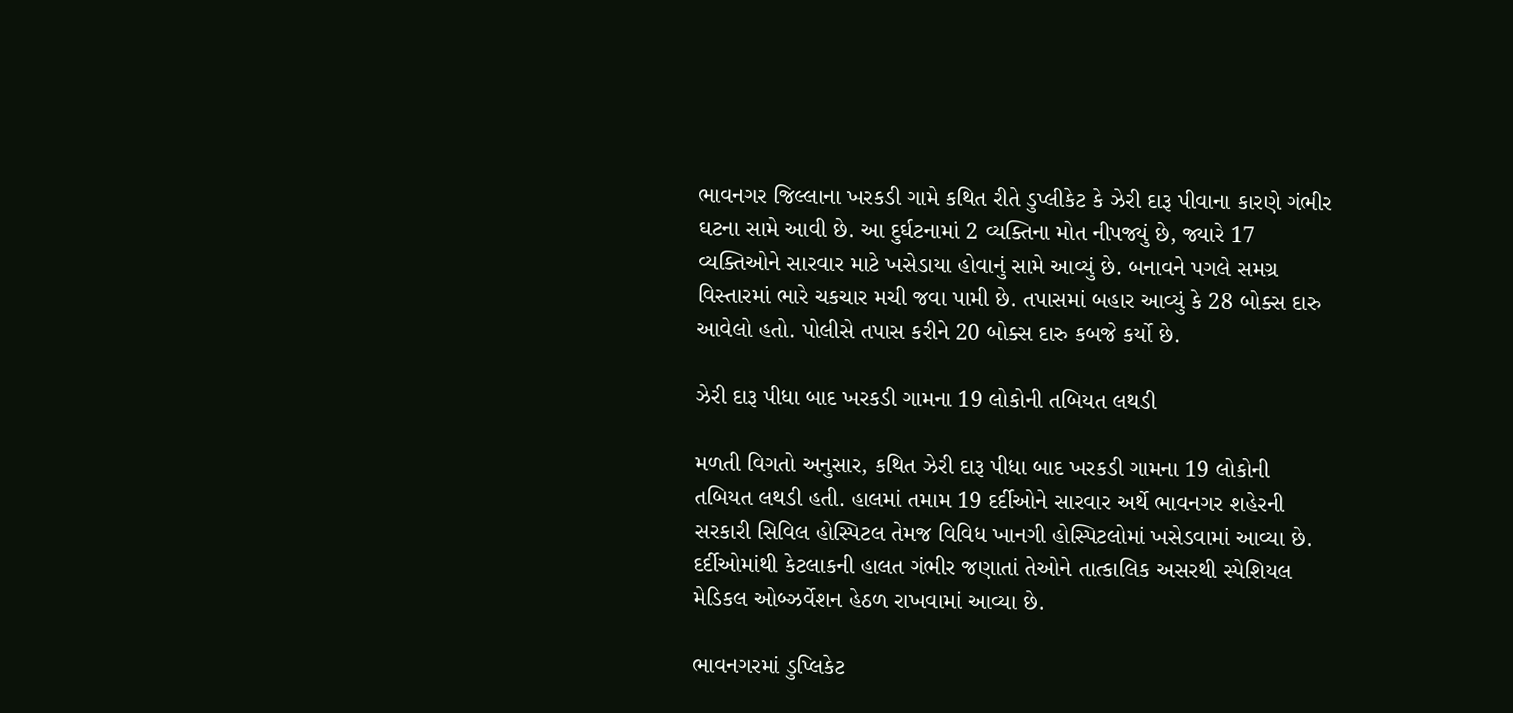ભાવનગર જિલ્લાના ખરકડી ગામે કથિત રીતે ડુપ્લીકેટ કે ઝેરી દારૂ પીવાના કારણે ગંભીર ઘટના સામે આવી છે. આ દુર્ઘટનામાં 2 વ્યક્તિના મોત નીપજ્યું છે, જ્યારે 17 વ્યક્તિઓને સારવાર માટે ખસેડાયા હોવાનું સામે આવ્યું છે. બનાવને પગલે સમગ્ર વિસ્તારમાં ભારે ચકચાર મચી જવા પામી છે. તપાસમાં બહાર આવ્યું કે 28 બોક્સ દારુ આવેલો હતો. પોલીસે તપાસ કરીને 20 બોક્સ દારુ કબજે કર્યો છે.

ઝેરી દારૂ પીધા બાદ ખરકડી ગામના 19 લોકોની તબિયત લથડી

મળતી વિગતો અનુસાર, કથિત ઝેરી દારૂ પીધા બાદ ખરકડી ગામના 19 લોકોની તબિયત લથડી હતી. હાલમાં તમામ 19 દર્દીઓને સારવાર અર્થે ભાવનગર શહેરની સરકારી સિવિલ હોસ્પિટલ તેમજ વિવિધ ખાનગી હોસ્પિટલોમાં ખસેડવામાં આવ્યા છે. દર્દીઓમાંથી કેટલાકની હાલત ગંભીર જણાતાં તેઓને તાત્કાલિક અસરથી સ્પેશિયલ મેડિકલ ઓબ્ઝર્વેશન હેઠળ રાખવામાં આવ્યા છે.

ભાવનગરમાં ડુપ્લિકેટ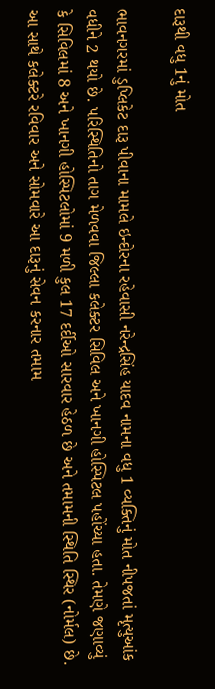દારૂથી વધુ 1નું મોત

ભાવનગરમાં ડુપ્લિકેટ દારૂ પીવાના મામલે ઇન્દોરના રહેવાસી નરેન્દ્રસિંહ યાદવ નામના વધુ 1 વ્યક્તિનું મોત નીપજતાં મૃત્યુઆંક વધીને 2 થયો છે. પરિસ્થિતિનો તાગ મેળવવા જિલ્લા કલેક્ટર સિવિલ અને ખાનગી હોસ્પિટલ પહોંચ્યા હતા. તેમણે જણાવ્યું કે સિવિલમાં 8 અને ખાનગી હોસ્પિટલોમાં 9 મળી કુલ 17 દર્દીઓ સારવાર હેઠળ છે અને તમામની સ્થિતિ સ્થિર (નોર્મલ) છે. આ સાથે કલેક્ટરે રવિવાર અને સોમવારે આ દારૂનું સેવન કરનાર તમામ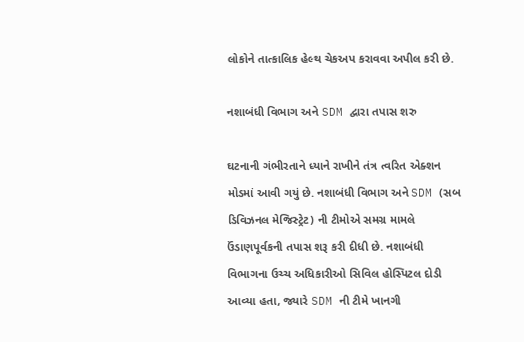લોકોને તાત્કાલિક હેલ્થ ચેકઅપ કરાવવા અપીલ કરી છે.

નશાબંધી વિભાગ અને SDM દ્વારા તપાસ શરુ

ઘટનાની ગંભીરતાને ધ્યાને રાખીને તંત્ર ત્વરિત એક્શન મોડમાં આવી ગયું છે. નશાબંધી વિભાગ અને SDM (સબ ડિવિઝનલ મેજિસ્ટ્રેટ) ની ટીમોએ સમગ્ર મામલે ઉંડાણપૂર્વકની તપાસ શરૂ કરી દીધી છે. નશાબંધી વિભાગના ઉચ્ચ અધિકારીઓ સિવિલ હોસ્પિટલ દોડી આવ્યા હતા, જ્યારે SDM ની ટીમે ખાનગી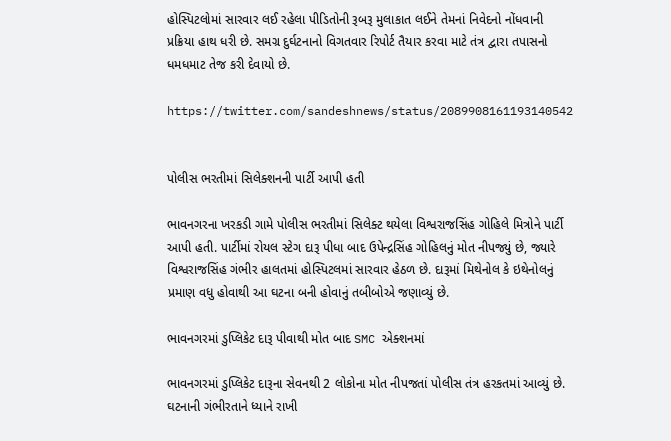હોસ્પિટલોમાં સારવાર લઈ રહેલા પીડિતોની રૂબરૂ મુલાકાત લઈને તેમનાં નિવેદનો નોંધવાની પ્રક્રિયા હાથ ધરી છે. સમગ્ર દુર્ઘટનાનો વિગતવાર રિપોર્ટ તૈયાર કરવા માટે તંત્ર દ્વારા તપાસનો ધમધમાટ તેજ કરી દેવાયો છે.

https://twitter.com/sandeshnews/status/2089908161193140542


પોલીસ ભરતીમાં સિલેક્શનની પાર્ટી આપી હતી

ભાવનગરના ખરકડી ગામે પોલીસ ભરતીમાં સિલેક્ટ થયેલા વિશ્વરાજસિંહ ગોહિલે મિત્રોને પાર્ટી આપી હતી. પાર્ટીમાં રોયલ સ્ટેગ દારૂ પીધા બાદ ઉપેન્દ્રસિંહ ગોહિલનું મોત નીપજ્યું છે, જ્યારે વિશ્વરાજસિંહ ગંભીર હાલતમાં હોસ્પિટલમાં સારવાર હેઠળ છે. દારૂમાં મિથેનોલ કે ઇથેનોલનું પ્રમાણ વધુ હોવાથી આ ઘટના બની હોવાનું તબીબોએ જણાવ્યું છે.

ભાવનગરમાં ડુપ્લિકેટ દારૂ પીવાથી મોત બાદ SMC એક્શનમાં

ભાવનગરમાં ડુપ્લિકેટ દારૂના સેવનથી 2 લોકોના મોત નીપજતાં પોલીસ તંત્ર હરકતમાં આવ્યું છે. ઘટનાની ગંભીરતાને ધ્યાને રાખી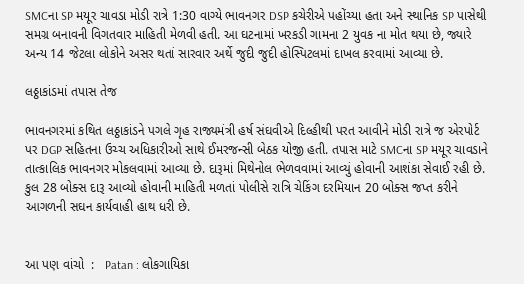SMCના SP મયૂર ચાવડા મોડી રાત્રે 1:30 વાગ્યે ભાવનગર DSP કચેરીએ પહોંચ્યા હતા અને સ્થાનિક SP પાસેથી સમગ્ર બનાવની વિગતવાર માહિતી મેળવી હતી. આ ઘટનામાં ખરકડી ગામના 2 યુવક ના મોત થયા છે, જ્યારે અન્ય 14 જેટલા લોકોને અસર થતાં સારવાર અર્થે જુદી જુદી હોસ્પિટલમાં દાખલ કરવામાં આવ્યા છે.

લઠ્ઠાકાંડમાં તપાસ તેજ

ભાવનગરમાં કથિત લઠ્ઠાકાંડને પગલે ગૃહ રાજ્યમંત્રી હર્ષ સંઘવીએ દિલ્હીથી પરત આવીને મોડી રાત્રે જ એરપોર્ટ પર DGP સહિતના ઉચ્ચ અધિકારીઓ સાથે ઈમરજન્સી બેઠક યોજી હતી. તપાસ માટે SMCના SP મયૂર ચાવડાને તાત્કાલિક ભાવનગર મોકલવામાં આવ્યા છે. દારૂમાં મિથેનોલ ભેળવવામાં આવ્યું હોવાની આશંકા સેવાઈ રહી છે. કુલ 28 બોક્સ દારૂ આવ્યો હોવાની માહિતી મળતાં પોલીસે રાત્રિ ચેકિંગ દરમિયાન 20 બોક્સ જપ્ત કરીને આગળની સઘન કાર્યવાહી હાથ ધરી છે.


આ પણ વાંચો  :   Patan : લોકગાયિકા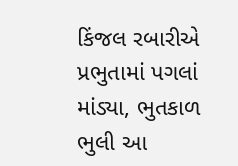કિંજલ રબારીએ પ્રભુતામાં પગલાં માંડ્યા, ભુતકાળ ભુલી આ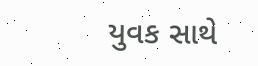યુવક સાથે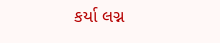કર્યા લગ્ન